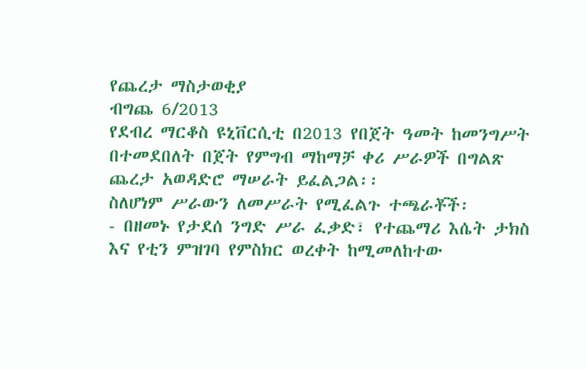የጨረታ ማስታወቂያ
ብግጨ 6/2013
የደብረ ማርቆስ ዩኒቨርሲቲ በ2013 የበጀት ዓመት ከመንግሥት በተመደበለት በጀት የምግብ ማከማቻ ቀሪ ሥራዎች በግልጽ ጨረታ አወዳድሮ ማሠራት ይፈልጋል፡፡
ስለሆነም ሥራውን ለመሥራት የሚፈልጉ ተጫራቾች፡
- በዘመኑ የታደሰ ንግድ ሥራ ፈቃድ፣ የተጨማሪ እሴት ታክስ እና የቲን ምዝገባ የምስክር ወረቀት ከሚመለከተው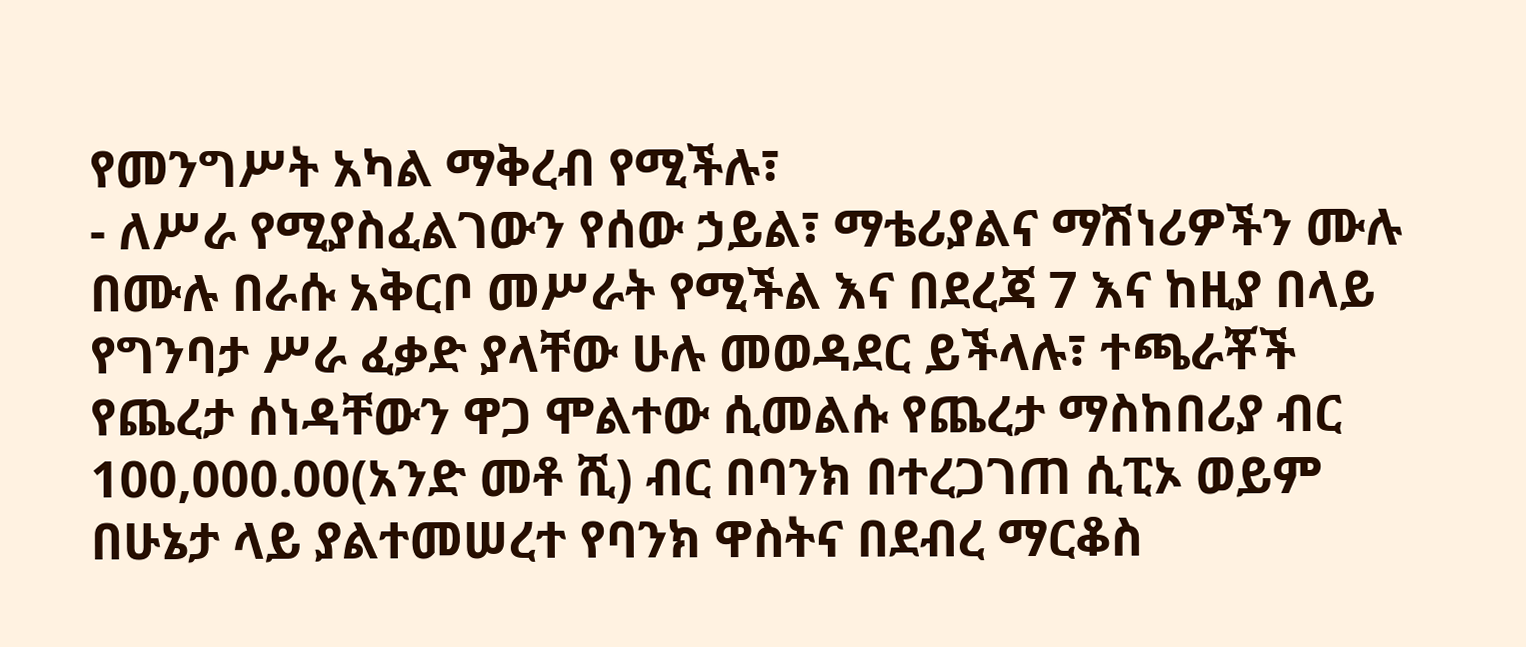የመንግሥት አካል ማቅረብ የሚችሉ፣
- ለሥራ የሚያስፈልገውን የሰው ኃይል፣ ማቴሪያልና ማሽነሪዎችን ሙሉ በሙሉ በራሱ አቅርቦ መሥራት የሚችል እና በደረጃ 7 እና ከዚያ በላይ የግንባታ ሥራ ፈቃድ ያላቸው ሁሉ መወዳደር ይችላሉ፣ ተጫራቾች የጨረታ ሰነዳቸውን ዋጋ ሞልተው ሲመልሱ የጨረታ ማስከበሪያ ብር 100,000.00(አንድ መቶ ሺ) ብር በባንክ በተረጋገጠ ሲፒኦ ወይም በሁኔታ ላይ ያልተመሠረተ የባንክ ዋስትና በደብረ ማርቆስ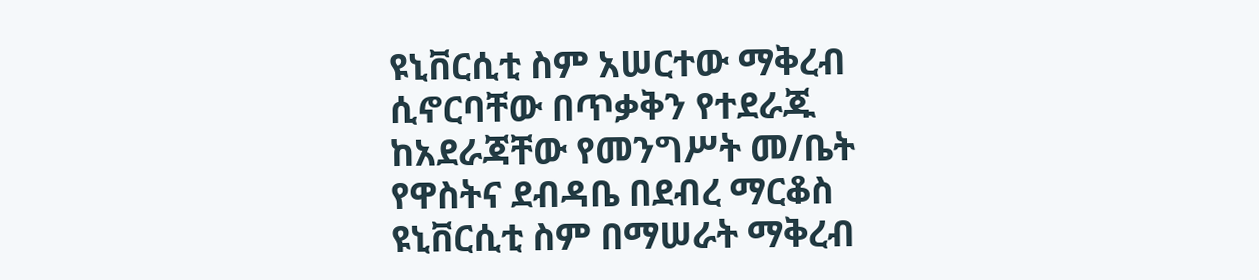ዩኒቨርሲቲ ስም አሠርተው ማቅረብ ሲኖርባቸው በጥቃቅን የተደራጁ ከአደራጃቸው የመንግሥት መ/ቤት የዋስትና ደብዳቤ በደብረ ማርቆስ ዩኒቨርሲቲ ስም በማሠራት ማቅረብ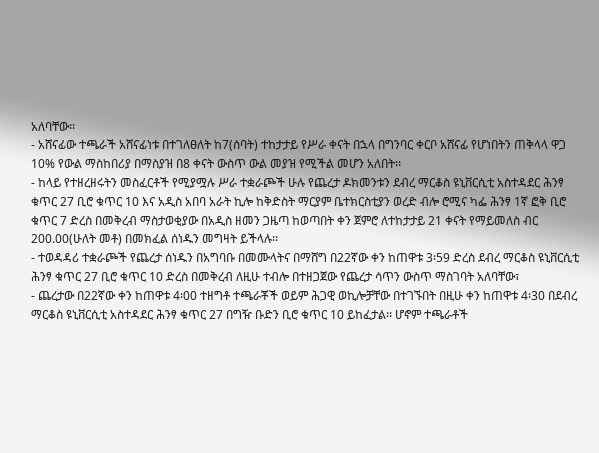አለባቸው፡፡
- አሸናፊው ተጫራች አሸናፊነቱ በተገለፀለት ከ7(ሰባት) ተከታታይ የሥራ ቀናት በኋላ በግንባር ቀርቦ አሸናፊ የሆነበትን ጠቅላላ ዋጋ 10% የውል ማስከበሪያ በማስያዝ በ8 ቀናት ውስጥ ውል መያዝ የሚችል መሆን አለበት፡፡
- ከላይ የተዘረዘሩትን መስፈርቶች የሚያሟሉ ሥራ ተቋራጮች ሁሉ የጨረታ ዶክመንቱን ደብረ ማርቆስ ዩኒቨርሲቲ አስተዳደር ሕንፃ ቁጥር 27 ቢሮ ቁጥር 10 እና አዲስ አበባ አራት ኪሎ ከቅድስት ማርያም ቤተክርስቲያን ወረድ ብሎ ሮሚና ካፌ ሕንፃ 1ኛ ፎቅ ቢሮ ቁጥር 7 ድረስ በመቅረብ ማስታወቂያው በአዲስ ዘመን ጋዜጣ ከወጣበት ቀን ጀምሮ ለተከታታይ 21 ቀናት የማይመለስ ብር 200.00(ሁለት መቶ) በመክፈል ሰነዱን መግዛት ይችላሉ፡፡
- ተወዳዳሪ ተቋራጮች የጨረታ ሰነዱን በአግባቡ በመሙላትና በማሸግ በ22ኛው ቀን ከጠዋቱ 3፡59 ድረስ ደብረ ማርቆስ ዩኒቨርሲቲ ሕንፃ ቁጥር 27 ቢሮ ቁጥር 10 ድረስ በመቅረብ ለዚሁ ተብሎ በተዘጋጀው የጨረታ ሳጥን ውስጥ ማስገባት አለባቸው፣
- ጨረታው በ22ኛው ቀን ከጠዋቱ 4፡00 ተዘግቶ ተጫራቾች ወይም ሕጋዊ ወኪሎቻቸው በተገኙበት በዚሁ ቀን ከጠዋቱ 4፡30 በደብረ ማርቆስ ዩኒቨርሲቲ አስተዳደር ሕንፃ ቁጥር 27 በግዥ ቡድን ቢሮ ቁጥር 10 ይከፈታል፡፡ ሆኖም ተጫራቶች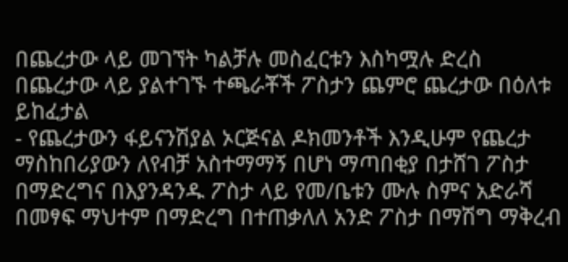በጨረታው ላይ መገኘት ካልቻሉ መስፈርቱን እስካሟሉ ድረስ በጨረታው ላይ ያልተገኙ ተጫራቾች ፖስታን ጨምሮ ጨረታው በዕለቱ ይከፈታል
- የጨረታውን ፋይናንሽያል ኦርጅናል ዶክመንቶች እንዲሁም የጨረታ ማስከበሪያውን ለየብቻ አስተማማኝ በሆነ ማጣበቂያ በታሸገ ፖስታ በማድረግና በእያንዳንዱ ፖስታ ላይ የመ/ቤቱን ሙሉ ስምና አድራሻ በመፃፍ ማህተም በማድረግ በተጠቃለለ አንድ ፖስታ በማሽግ ማቅረብ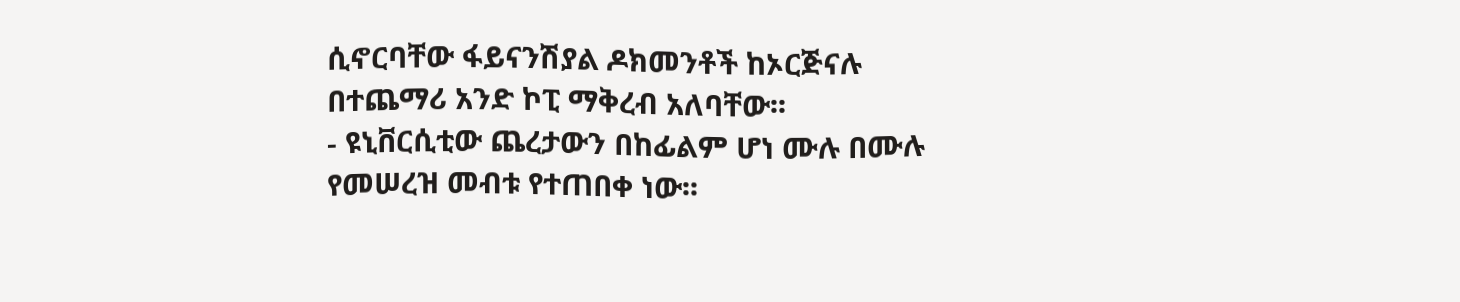ሲኖርባቸው ፋይናንሽያል ዶክመንቶች ከኦርጅናሉ በተጨማሪ አንድ ኮፒ ማቅረብ አለባቸው፡፡
- ዩኒቨርሲቲው ጨረታውን በከፊልም ሆነ ሙሉ በሙሉ የመሠረዝ መብቱ የተጠበቀ ነው፡፡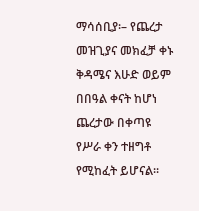ማሳሰቢያ፡– የጨረታ መዝጊያና መክፈቻ ቀኑ ቅዳሜና እሁድ ወይም በበዓል ቀናት ከሆነ ጨረታው በቀጣዩ የሥራ ቀን ተዘግቶ የሚከፈት ይሆናል፡፡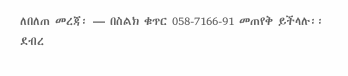ለበለጠ መረጃ፡ — በስልክ ቁጥር 058-7166-91 መጠየቅ ይችላሉ፡፡
ደብረ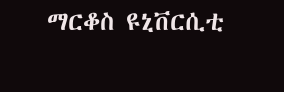ማርቆስ ዩኒቨርሲቲ